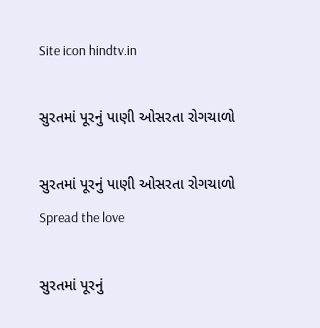Site icon hindtv.in

સુરતમાં પૂરનું પાણી ઓસરતા રોગચાળો

સુરતમાં પૂરનું પાણી ઓસરતા રોગચાળો
Spread the love

સુરતમાં પૂરનું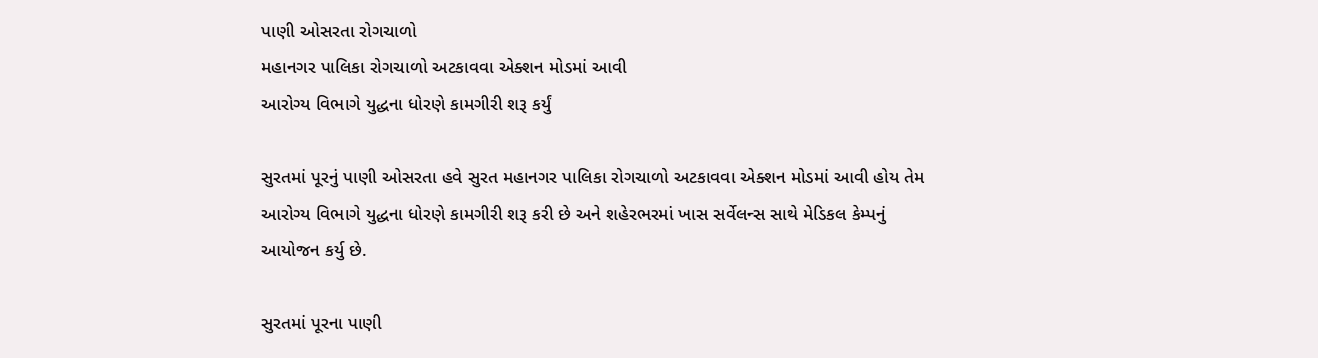પાણી ઓસરતા રોગચાળો
મહાનગર પાલિકા રોગચાળો અટકાવવા એક્શન મોડમાં આવી
આરોગ્ય વિભાગે યુદ્ધના ધોરણે કામગીરી શરૂ કર્યું

સુરતમાં પૂરનું પાણી ઓસરતા હવે સુરત મહાનગર પાલિકા રોગચાળો અટકાવવા એક્શન મોડમાં આવી હોય તેમ આરોગ્ય વિભાગે યુદ્ધના ધોરણે કામગીરી શરૂ કરી છે અને શહેરભરમાં ખાસ સર્વેલન્સ સાથે મેડિકલ કેમ્પનું આયોજન કર્યુ છે.

સુરતમાં પૂરના પાણી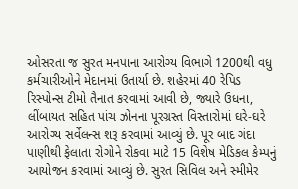ઓસરતા જ સુરત મનપાના આરોગ્ય વિભાગે 1200થી વધુ કર્મચારીઓને મેદાનમાં ઉતાર્યા છે. શહેરમાં 40 રેપિડ રિસ્પોન્સ ટીમો તૈનાત કરવામાં આવી છે, જ્યારે ઉધના, લીંબાયત સહિત પાંચ ઝોનના પૂરગ્રસ્ત વિસ્તારોમાં ઘરે-ઘરે આરોગ્ય સર્વેલન્સ શરૂ કરવામાં આવ્યું છે. પૂર બાદ ગંદા પાણીથી ફેલાતા રોગોને રોકવા માટે 15 વિશેષ મેડિકલ કેમ્પનું આયોજન કરવામાં આવ્યું છે. સુરત સિવિલ અને સ્મીમેર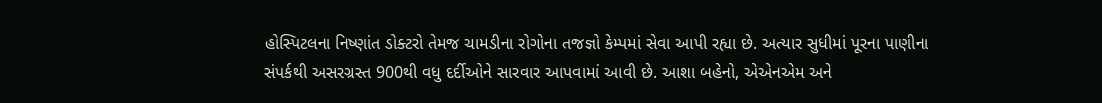હોસ્પિટલના નિષ્ણાંત ડોક્ટરો તેમજ ચામડીના રોગોના તજજ્ઞો કેમ્પમાં સેવા આપી રહ્યા છે. અત્યાર સુધીમાં પૂરના પાણીના સંપર્કથી અસરગ્રસ્ત 900થી વધુ દર્દીઓને સારવાર આપવામાં આવી છે. આશા બહેનો, એએનએમ અને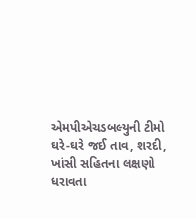એમપીએચડબલ્યુની ટીમો ઘરે-ઘરે જઈ તાવ, શરદી, ખાંસી સહિતના લક્ષણો ધરાવતા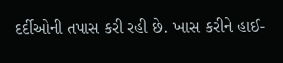દર્દીઓની તપાસ કરી રહી છે. ખાસ કરીને હાઈ-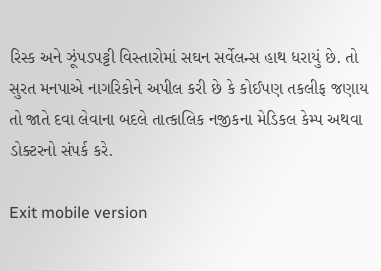રિસ્ક અને ઝૂંપડપટ્ટી વિસ્તારોમાં સઘન સર્વેલન્સ હાથ ધરાયું છે. તો સુરત મનપાએ નાગરિકોને અપીલ કરી છે કે કોઈપણ તકલીફ જણાય તો જાતે દવા લેવાના બદલે તાત્કાલિક નજીકના મેડિકલ કેમ્પ અથવા ડોક્ટરનો સંપર્ક કરે.

Exit mobile version